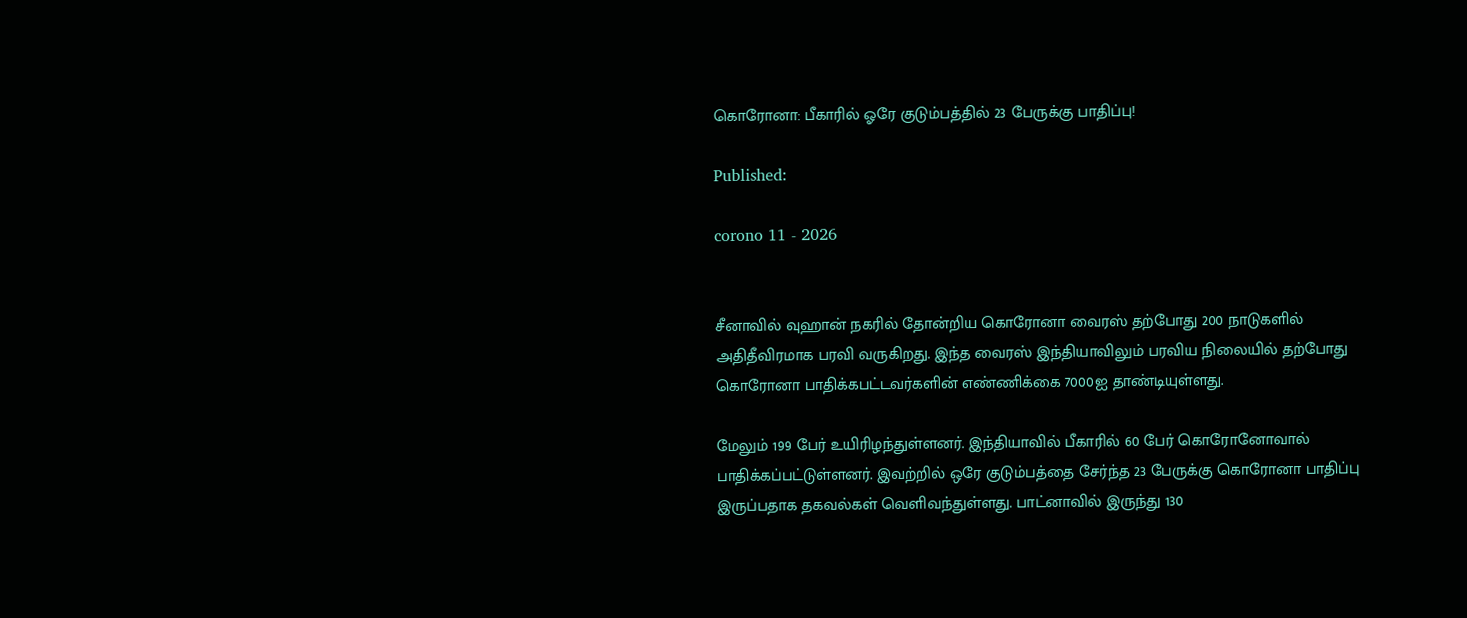கொரோனா: பீகாரில் ஓரே குடும்பத்தில் 23 பேருக்கு பாதிப்பு!

Published:

corono 11 - 2026


சீனாவில் வுஹான் நகரில் தோன்றிய கொரோனா வைரஸ் தற்போது 200 நாடுகளில் அதிதீவிரமாக பரவி வருகிறது. இந்த வைரஸ் இந்தியாவிலும் பரவிய நிலையில் தற்போது கொரோனா பாதிக்கபட்டவர்களின் எண்ணிக்கை 7000ஐ தாண்டியுள்ளது.

மேலும் 199 பேர் உயிரிழந்துள்ளனர். இந்தியாவில் பீகாரில் 60 பேர் கொரோனோவால் பாதிக்கப்பட்டுள்ளனர். இவற்றில் ஒரே குடும்பத்தை சேர்ந்த 23 பேருக்கு கொரோனா பாதிப்பு இருப்பதாக தகவல்கள் வெளிவந்துள்ளது. பாட்னாவில் இருந்து 130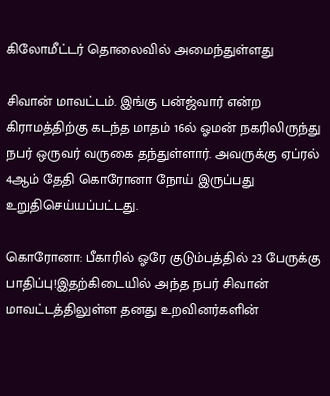கிலோமீட்டர் தொலைவில் அமைந்துள்ளது

சிவான் மாவட்டம். இங்கு பன்ஜ்வார் என்ற கிராமத்திற்கு கடந்த மாதம் 16ல் ஓமன் நகரிலிருந்து நபர் ஒருவர் வருகை தந்துள்ளார். அவருக்கு ஏப்ரல் 4ஆம் தேதி கொரோனா நோய் இருப்பது உறுதிசெய்யப்பட்டது.

கொரோனா: பீகாரில் ஓரே குடும்பத்தில் 23 பேருக்கு பாதிப்பு!இதற்கிடையில் அந்த நபர் சிவான் மாவட்டத்திலுள்ள தனது உறவினர்களின்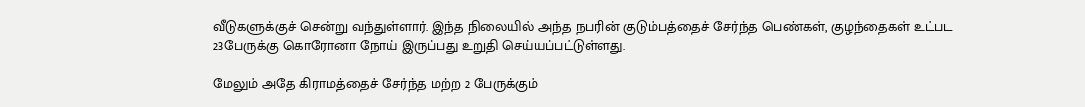வீடுகளுக்குச் சென்று வந்துள்ளார். இந்த நிலையில் அந்த நபரின் குடும்பத்தைச் சேர்ந்த பெண்கள், குழந்தைகள் உட்பட 23பேருக்கு கொரோனா நோய் இருப்பது உறுதி செய்யப்பட்டுள்ளது.

மேலும் அதே கிராமத்தைச் சேர்ந்த மற்ற 2 பேருக்கும்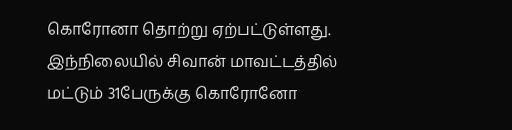கொரோனா தொற்று ஏற்பட்டுள்ளது. இந்நிலையில் சிவான் மாவட்டத்தில் மட்டும் 31பேருக்கு கொரோனோ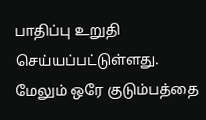பாதிப்பு உறுதி செய்யப்பட்டுள்ளது. மேலும் ஒரே குடும்பத்தை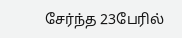சேர்ந்த 23பேரில்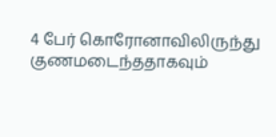4 பேர் கொரோனாவிலிருந்து குணமடைந்ததாகவும்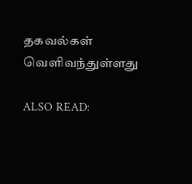தகவல்கள் வெளிவந்துள்ளது

ALSO READ: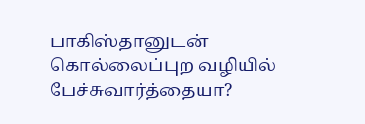பாகிஸ்தானுடன் கொல்லைப்புற வழியில் பேச்சுவார்த்தையா?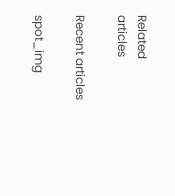Related articles

Recent articles

spot_img